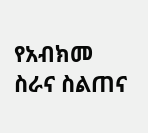የአብክመ ስራና ስልጠና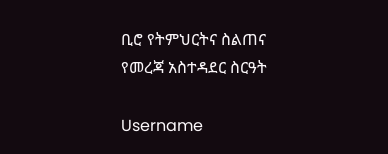ቢሮ የትምህርትና ስልጠና
የመረጃ አስተዳደር ስርዓት

Username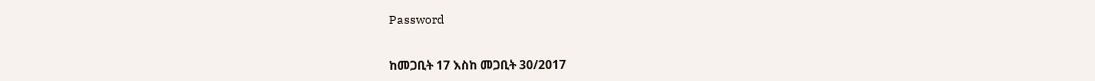Password


ከመጋቢት 17 እስከ መጋቢት 30/2017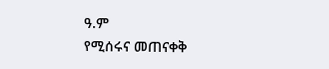ዓ.ም
የሚሰሩና መጠናቀቅ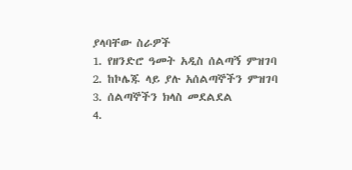ያላባቸው ስራዎች
1. የዘንድሮ ዓመት አዲስ ሰልጣኝ ምዝገባ
2. ከኮሌጁ ላይ ያሉ አሰልጣኞችን ምዝገባ
3. ሰልጣኞችን ክላስ መደልደል
4.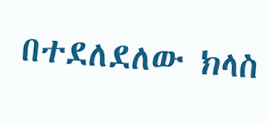በተደለደለው ክላስ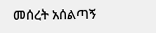መሰረት አሰልጣኝ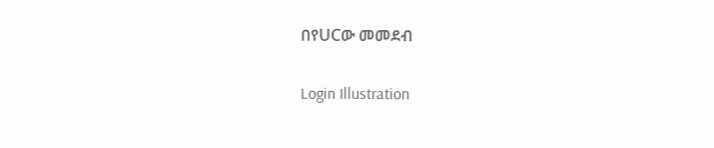በየUCው መመደብ

Login Illustration